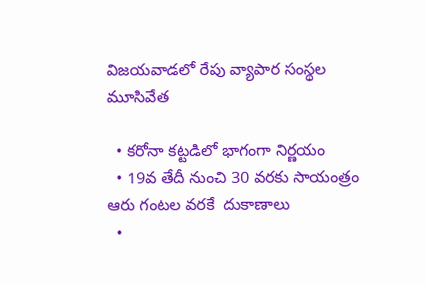విజయవాడలో రేపు వ్యాపార సంస్థల మూసివేత

  • కరోనా కట్టడిలో భాగంగా నిర్ణయం
  • 19వ తేదీ నుంచి 30 వరకు సాయంత్రం ఆరు గంటల వరకే  దుకాణాలు
  •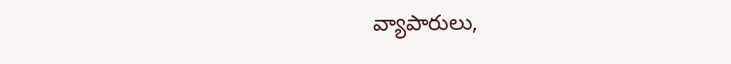వ్యాపారులు,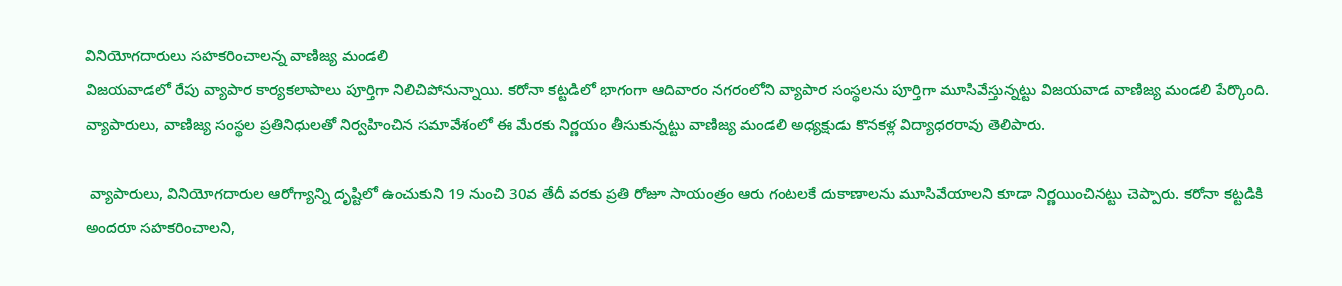వినియోగదారులు సహకరించాలన్న వాణిజ్య మండలి
విజయవాడలో రేపు వ్యాపార కార్యకలాపాలు పూర్తిగా నిలిచిపోనున్నాయి. కరోనా కట్టడిలో భాగంగా ఆదివారం నగరంలోని వ్యాపార సంస్థలను పూర్తిగా మూసివేస్తున్నట్టు విజయవాడ వాణిజ్య మండలి పేర్కొంది. వ్యాపారులు, వాణిజ్య సంస్థల ప్రతినిధులతో నిర్వహించిన సమావేశంలో ఈ మేరకు నిర్ణయం తీసుకున్నట్టు వాణిజ్య మండలి అధ్యక్షుడు కొనకళ్ల విద్యాధరరావు తెలిపారు.

 వ్యాపారులు, వినియోగదారుల ఆరోగ్యాన్ని దృష్టిలో ఉంచుకుని 19 నుంచి 30వ తేదీ వరకు ప్రతి రోజూ సాయంత్రం ఆరు గంటలకే దుకాణాలను మూసివేయాలని కూడా నిర్ణయించినట్టు చెప్పారు. కరోనా కట్టడికి అందరూ సహకరించాలని,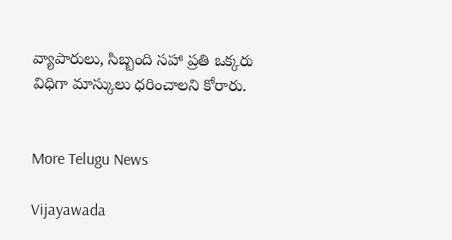వ్యాపారులు, సిబ్బంది సహా ప్రతి ఒక్కరు విధిగా మాస్కులు ధరించాలని కోరారు.


More Telugu News

Vijayawada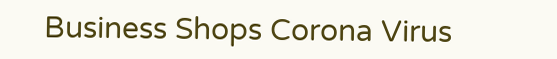Business Shops Corona Virus